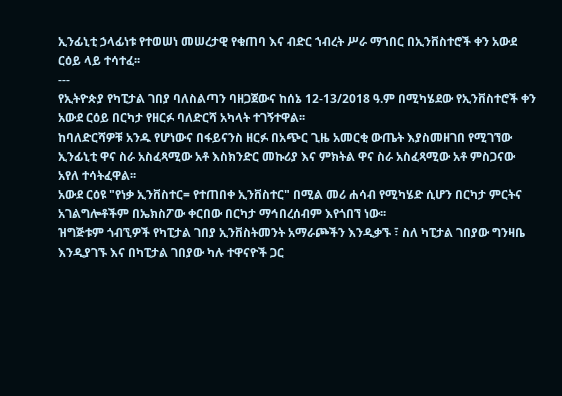ኢንፊኒቲ ኃላፊነቱ የተወሠነ መሠረታዊ የቁጠባ እና ብድር ኀብረት ሥራ ማኀበር በኢንቨስተሮች ቀን አውደ ርዕይ ላይ ተሳተፈ፡፡
---
የኢትዮጵያ የካፒታል ገበያ ባለስልጣን ባዘጋጀውና ከሰኔ 12-13/2018 ዓ.ም በሚካሄደው የኢንቨስተሮች ቀን አውደ ርዕይ በርካታ የዘርፉ ባለድርሻ አካላት ተገኝተዋል፡፡
ከባለድርሻዎቹ አንዱ የሆነውና በፋይናንስ ዘርፉ በአጭር ጊዜ አመርቂ ውጤት እያስመዘገበ የሚገኘው ኢንፊኒቲ ዋና ስራ አስፈጻሚው አቶ እስክንድር መኩሪያ እና ምክትል ዋና ስራ አስፈጻሚው አቶ ምስጋናው አየለ ተሳትፈዋል፡፡
አውደ ርዕዩ "የነቃ ኢንቨስተር= የተጠበቀ ኢንቨስተር" በሚል መሪ ሐሳብ የሚካሄድ ሲሆን በርካታ ምርትና አገልግሎቶችም በኤክስፖው ቀርበው በርካታ ማኅበረሰብም እየጎበኘ ነው፡፡
ዝግጅቱም ጎብኚዎች የካፒታል ገበያ ኢንቨስትመንት አማራጮችን እንዲቃኙ ፣ ስለ ካፒታል ገበያው ግንዛቤ እንዲያገኙ እና በካፒታል ገበያው ካሉ ተዋናዮች ጋር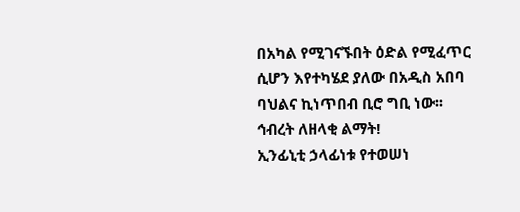በአካል የሚገናኙበት ዕድል የሚፈጥር ሲሆን እየተካሄደ ያለው በአዲስ አበባ ባህልና ኪነጥበብ ቢሮ ግቢ ነው፡፡
ኅብረት ለዘላቂ ልማት!
ኢንፊኒቲ ኃላፊነቱ የተወሠነ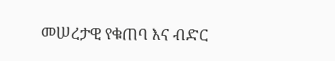መሠረታዊ የቁጠባ እና ብድር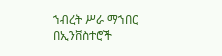ኀብረት ሥራ ማኀበር በኢንቨስተሮች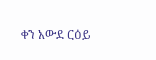ቀን አውደ ርዕይ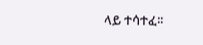ላይ ተሳተፈ፡፡